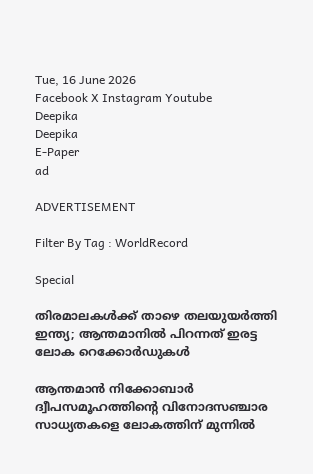Tue, 16 June 2026
Facebook X Instagram Youtube
Deepika
Deepika
E-Paper
ad

ADVERTISEMENT

Filter By Tag : WorldRecord

Special

തിരമാലകൾക്ക് താഴെ തലയുയർത്തി ഇന്ത്യ; ആന്തമാനിൽ പിറന്നത് ഇരട്ട ലോക റെക്കോർഡുകൾ

ആന്തമാൻ നിക്കോബാർ ദ്വീപസമൂഹത്തിന്‍റെ വിനോദസഞ്ചാര സാധ്യതകളെ ലോകത്തിന് മുന്നിൽ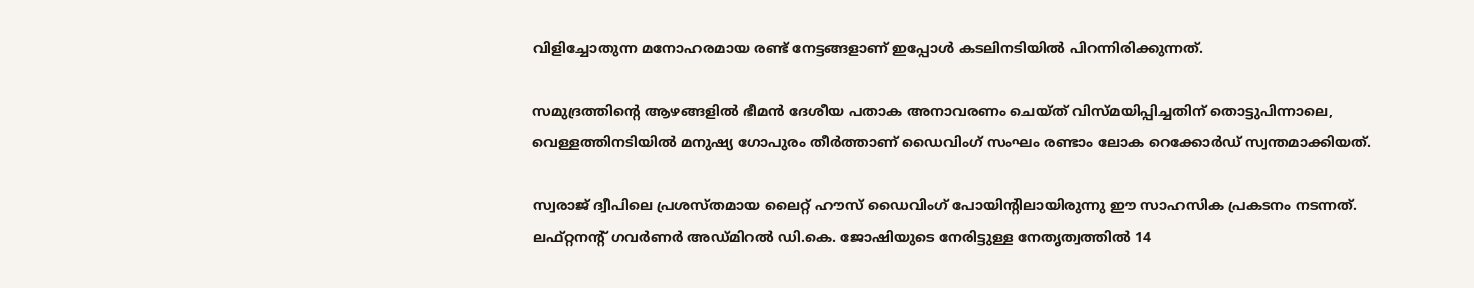വിളിച്ചോതുന്ന മനോഹരമായ രണ്ട് നേട്ടങ്ങളാണ് ഇപ്പോൾ കടലിനടിയിൽ പിറന്നിരിക്കുന്നത്.

സമുദ്രത്തിന്‍റെ ആഴങ്ങളിൽ ഭീമൻ ദേശീയ പതാക അനാവരണം ചെയ്ത് വിസ്മയിപ്പിച്ചതിന് തൊട്ടുപിന്നാലെ, വെള്ളത്തിനടിയിൽ മനുഷ്യ ഗോപുരം തീർത്താണ് ഡൈവിംഗ് സംഘം രണ്ടാം ലോക റെക്കോർഡ് സ്വന്തമാക്കിയത്.

സ്വരാജ് ദ്വീപിലെ പ്രശസ്തമായ ലൈറ്റ് ഹൗസ് ഡൈവിംഗ് പോയിന്‍റിലായിരുന്നു ഈ സാഹസിക പ്രകടനം നടന്നത്. ലഫ്റ്റനന്‍റ് ഗവർണർ അഡ്മിറൽ ഡി.കെ. ജോഷിയുടെ നേരിട്ടുള്ള നേതൃത്വത്തിൽ 14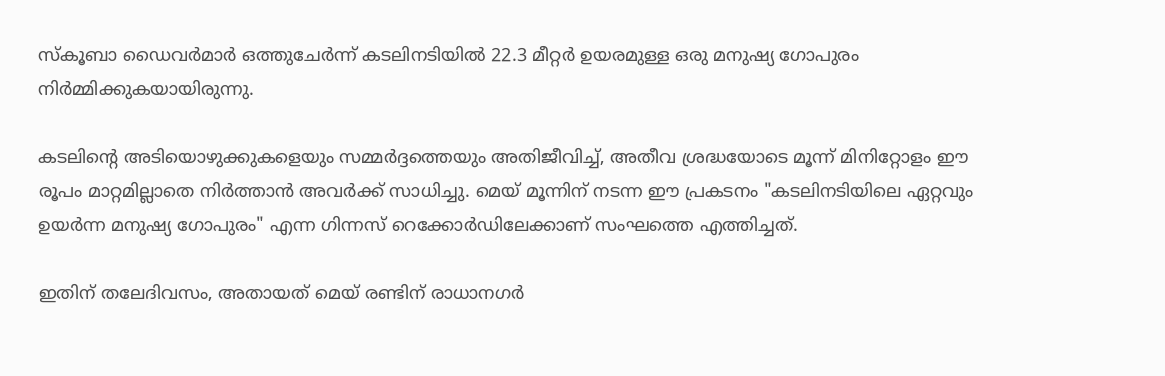സ്കൂബാ ഡൈവർമാർ ഒത്തുചേർന്ന് കടലിനടിയിൽ 22.3 മീറ്റർ ഉയരമുള്ള ഒരു മനുഷ്യ ഗോപുരം നിർമ്മിക്കുകയായിരുന്നു.

കടലിന്‍റെ അടിയൊഴുക്കുകളെയും സമ്മർദ്ദത്തെയും അതിജീവിച്ച്, അതീവ ശ്രദ്ധയോടെ മൂന്ന് മിനിറ്റോളം ഈ രൂപം മാറ്റമില്ലാതെ നിർത്താൻ അവർക്ക് സാധിച്ചു. മെയ് മൂന്നിന് നടന്ന ഈ പ്രകടനം "കടലിനടിയിലെ ഏറ്റവും ഉയർന്ന മനുഷ്യ ഗോപുരം" എന്ന ഗിന്നസ് റെക്കോർഡിലേക്കാണ് സംഘത്തെ എത്തിച്ചത്.

ഇതിന് തലേദിവസം, അതായത് മെയ് രണ്ടിന് രാധാനഗർ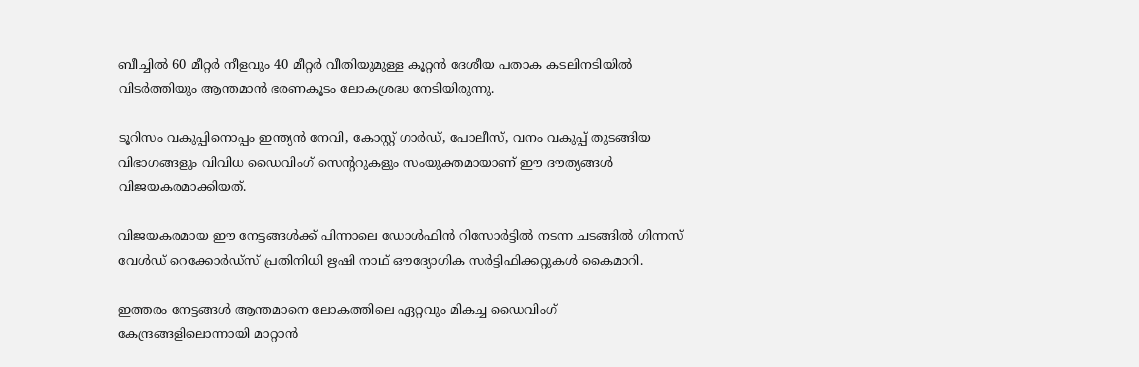ബീച്ചിൽ 60 മീറ്റർ നീളവും 40 മീറ്റർ വീതിയുമുള്ള കൂറ്റൻ ദേശീയ പതാക കടലിനടിയിൽ വിടർത്തിയും ആന്തമാൻ ഭരണകൂടം ലോകശ്രദ്ധ നേടിയിരുന്നു.

ടൂറിസം വകുപ്പിനൊപ്പം ഇന്ത്യൻ നേവി, കോസ്റ്റ് ഗാർഡ്, പോലീസ്, വനം വകുപ്പ് തുടങ്ങിയ വിഭാഗങ്ങളും വിവിധ ഡൈവിംഗ് സെന്‍ററുകളും സംയുക്തമായാണ് ഈ ദൗത്യങ്ങൾ വിജയകരമാക്കിയത്.

വിജയകരമായ ഈ നേട്ടങ്ങൾക്ക് പിന്നാലെ ഡോൾഫിൻ റിസോർട്ടിൽ നടന്ന ചടങ്ങിൽ ഗിന്നസ് വേൾഡ് റെക്കോർഡ്സ് പ്രതിനിധി ഋഷി നാഥ് ഔദ്യോഗിക സർട്ടിഫിക്കറ്റുകൾ കൈമാറി.

ഇത്തരം നേട്ടങ്ങൾ ആന്തമാനെ ലോകത്തിലെ ഏറ്റവും മികച്ച ഡൈവിംഗ് കേന്ദ്രങ്ങളിലൊന്നായി മാറ്റാൻ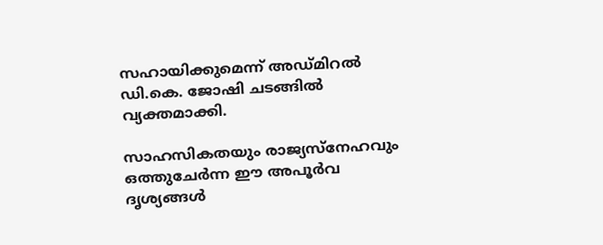സഹായിക്കുമെന്ന് അഡ്മിറൽ ഡി.കെ. ജോഷി ചടങ്ങിൽ വ്യക്തമാക്കി.

സാഹസികതയും രാജ്യസ്നേഹവും ഒത്തുചേർന്ന ഈ അപൂർവ ദൃശ്യങ്ങൾ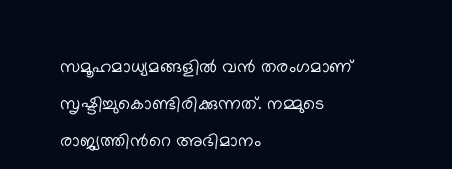സമൂഹമാധ്യമങ്ങളിൽ വൻ തരംഗമാണ് സൃഷ്ടിച്ചുകൊണ്ടിരിക്കുന്നത്. നമ്മുടെ രാജ്യത്തിന്‍റെ അഭിമാനം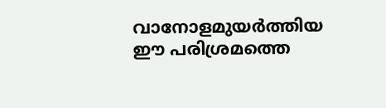വാനോളമുയർത്തിയ ഈ പരിശ്രമത്തെ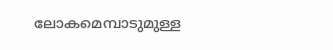ലോകമെമ്പാടുമുള്ള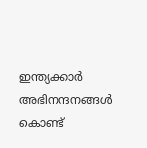ഇന്ത്യക്കാർ അഭിനന്ദനങ്ങൾ കൊണ്ട്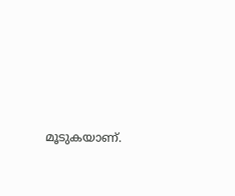മൂടുകയാണ്.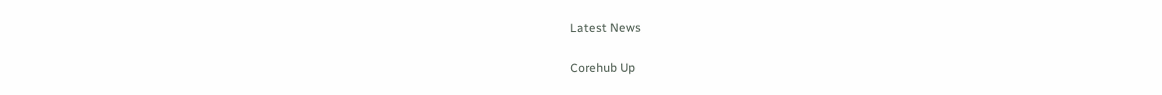Latest News

Corehub Up